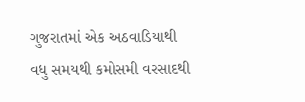ગુજરાતમાં એક અઠવાડિયાથી વધુ સમયથી કમોસમી વરસાદથી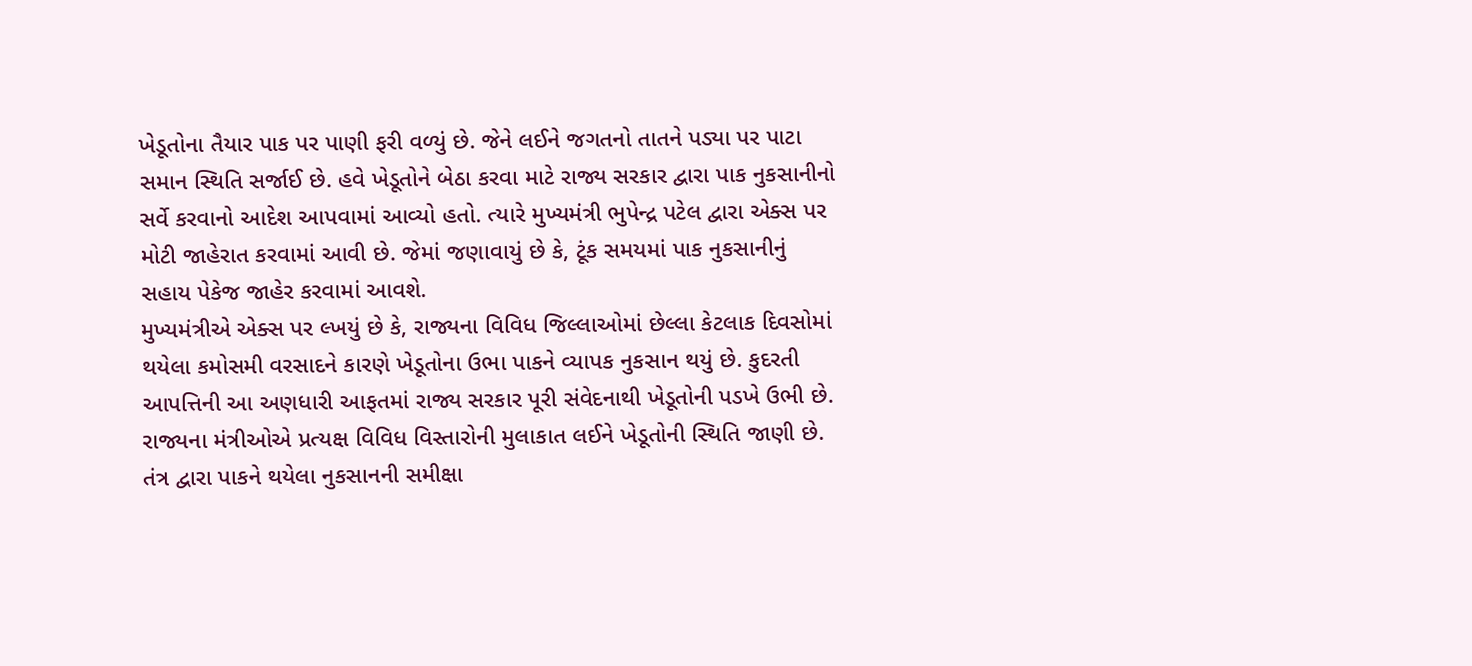ખેડૂતોના તૈયાર પાક પર પાણી ફરી વળ્યું છે. જેને લઈને જગતનો તાતને પડ્યા પર પાટા સમાન સ્થિતિ સર્જાઈ છે. હવે ખેડૂતોને બેઠા કરવા માટે રાજ્ય સરકાર દ્વારા પાક નુકસાનીનો સર્વે કરવાનો આદેશ આપવામાં આવ્યો હતો. ત્યારે મુખ્યમંત્રી ભુપેન્દ્ર પટેલ દ્વારા એક્સ પર મોટી જાહેરાત કરવામાં આવી છે. જેમાં જણાવાયું છે કે, ટૂંક સમયમાં પાક નુકસાનીનું સહાય પેકેજ જાહેર કરવામાં આવશે.
મુખ્યમંત્રીએ એક્સ પર લ્ખયું છે કે, રાજ્યના વિવિધ જિલ્લાઓમાં છેલ્લા કેટલાક દિવસોમાં થયેલા કમોસમી વરસાદને કારણે ખેડૂતોના ઉભા પાકને વ્યાપક નુકસાન થયું છે. કુદરતી આપત્તિની આ અણધારી આફતમાં રાજ્ય સરકાર પૂરી સંવેદનાથી ખેડૂતોની પડખે ઉભી છે.
રાજ્યના મંત્રીઓએ પ્રત્યક્ષ વિવિધ વિસ્તારોની મુલાકાત લઈને ખેડૂતોની સ્થિતિ જાણી છે. તંત્ર દ્વારા પાકને થયેલા નુકસાનની સમીક્ષા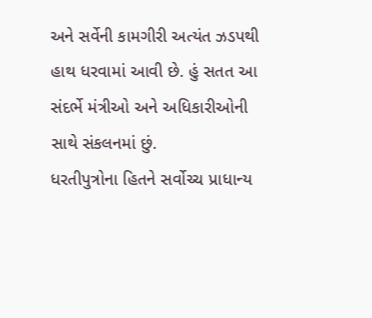અને સર્વેની કામગીરી અત્યંત ઝડપથી હાથ ધરવામાં આવી છે. હું સતત આ સંદર્ભે મંત્રીઓ અને અધિકારીઓની સાથે સંકલનમાં છું.
ધરતીપુત્રોના હિતને સર્વોચ્ચ પ્રાધાન્ય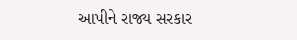આપીને રાજ્ય સરકાર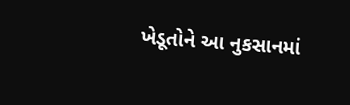ખેડૂતોને આ નુકસાનમાં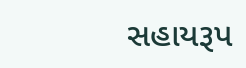સહાયરૂપ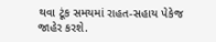થવા ટૂંક સમયમાં રાહત-સહાય પેકેજ જાહેર કરશે.